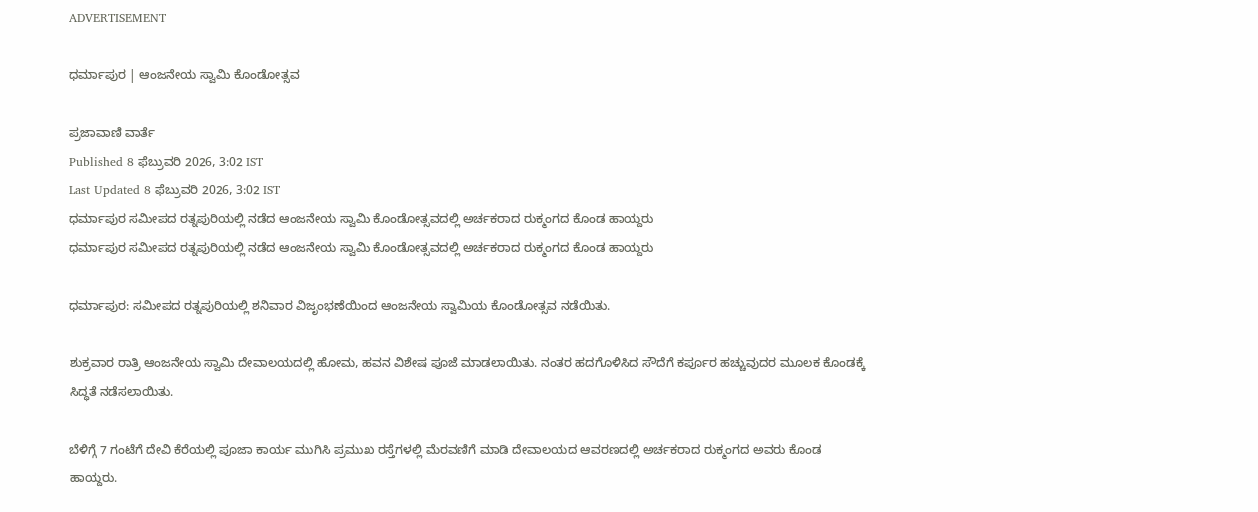ADVERTISEMENT

ಧರ್ಮಾಪುರ | ಆಂಜನೇಯ ಸ್ವಾಮಿ ಕೊಂಡೋತ್ಸವ

ಪ್ರಜಾವಾಣಿ ವಾರ್ತೆ
Published 8 ಫೆಬ್ರುವರಿ 2026, 3:02 IST
Last Updated 8 ಫೆಬ್ರುವರಿ 2026, 3:02 IST
ಧರ್ಮಾಪುರ ಸಮೀಪದ ರತ್ನಪುರಿಯಲ್ಲಿ ನಡೆದ ಆಂಜನೇಯ ಸ್ವಾಮಿ ಕೊಂಡೋತ್ಸವದಲ್ಲಿ ಅರ್ಚಕರಾದ ರುಕ್ಮಂಗದ ಕೊಂಡ ಹಾಯ್ದರು
ಧರ್ಮಾಪುರ ಸಮೀಪದ ರತ್ನಪುರಿಯಲ್ಲಿ ನಡೆದ ಆಂಜನೇಯ ಸ್ವಾಮಿ ಕೊಂಡೋತ್ಸವದಲ್ಲಿ ಅರ್ಚಕರಾದ ರುಕ್ಮಂಗದ ಕೊಂಡ ಹಾಯ್ದರು

ಧರ್ಮಾಪುರ: ಸಮೀಪದ ರತ್ನಪುರಿಯಲ್ಲಿ ಶನಿವಾರ ವಿಜೃಂಭಣೆಯಿಂದ ಆಂಜನೇಯ ಸ್ವಾಮಿಯ ಕೊಂಡೋತ್ಸವ ನಡೆಯಿತು.

ಶುಕ್ರವಾರ ರಾತ್ರಿ ಆಂಜನೇಯ ಸ್ವಾಮಿ ದೇವಾಲಯದಲ್ಲಿ ಹೋಮ, ಹವನ ವಿಶೇಷ ಪೂಜೆ ಮಾಡಲಾಯಿತು. ನಂತರ ಹದಗೊಳಿಸಿದ ಸೌದೆಗೆ ಕರ್ಪೂರ ಹಚ್ಚುವುದರ ಮೂಲಕ ಕೊಂಡಕ್ಕೆ ಸಿದ್ಧತೆ ನಡೆಸಲಾಯಿತು.

ಬೆಳಿಗ್ಗೆ 7 ಗಂಟೆಗೆ ದೇವಿ ಕೆರೆಯಲ್ಲಿ ಪೂಜಾ ಕಾರ್ಯ ಮುಗಿಸಿ ಪ್ರಮುಖ ರಸ್ತೆಗಳಲ್ಲಿ ಮೆರವಣಿಗೆ ಮಾಡಿ ದೇವಾಲಯದ ಆವರಣದಲ್ಲಿ ಅರ್ಚಕರಾದ ರುಕ್ಮಂಗದ ಅವರು ಕೊಂಡ ಹಾಯ್ದರು.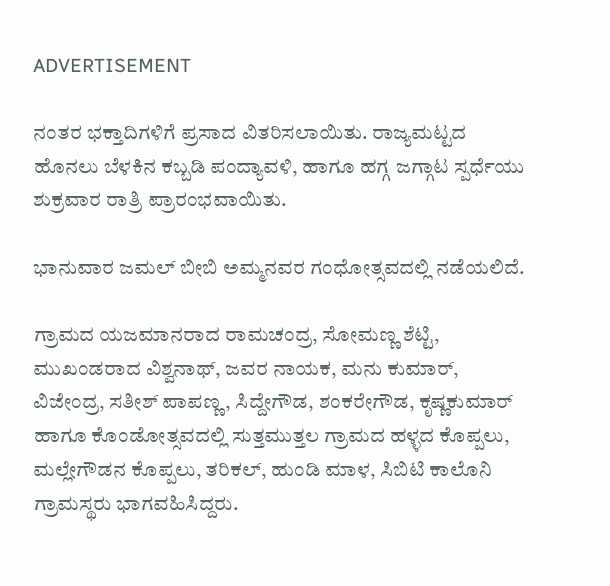ADVERTISEMENT

ನಂತರ ಭಕ್ತಾದಿಗಳಿಗೆ ಪ್ರಸಾದ ವಿತರಿಸಲಾಯಿತು. ರಾಜ್ಯಮಟ್ಟದ ಹೊನಲು ಬೆಳಕಿನ ಕಬ್ಬಡಿ ಪಂದ್ಯಾವಳಿ, ಹಾಗೂ ಹಗ್ಗ ಜಗ್ಗಾಟ ಸ್ಪರ್ಧೆಯು ಶುಕ್ರವಾರ ರಾತ್ರಿ ಪ್ರಾರಂಭವಾಯಿತು.

ಭಾನುವಾರ ಜಮಲ್ ಬೀಬಿ ಅಮ್ಮನವರ ಗಂಧೋತ್ಸವದಲ್ಲಿ ನಡೆಯಲಿದೆ.

ಗ್ರಾಮದ ಯಜಮಾನರಾದ ರಾಮಚಂದ್ರ, ಸೋಮಣ್ಣ ಶೆಟ್ಟಿ, ಮುಖಂಡರಾದ ವಿಶ್ವನಾಥ್, ಜವರ ನಾಯಕ, ಮನು ಕುಮಾರ್, ವಿಜೇಂದ್ರ, ಸತೀಶ್ ಪಾಪಣ್ಣ, ಸಿದ್ದೇಗೌಡ, ಶಂಕರೇಗೌಡ, ಕೃಷ್ಣಕುಮಾರ್ ಹಾಗೂ ಕೊಂಡೋತ್ಸವದಲ್ಲಿ ಸುತ್ತಮುತ್ತಲ ಗ್ರಾಮದ ಹಳ್ಳದ ಕೊಪ್ಪಲು, ಮಲ್ಲೇಗೌಡನ ಕೊಪ್ಪಲು, ತರಿಕಲ್, ಹುಂಡಿ ಮಾಳ, ಸಿಬಿಟಿ ಕಾಲೊನಿ ಗ್ರಾಮಸ್ಥರು ಭಾಗವಹಿಸಿದ್ದರು.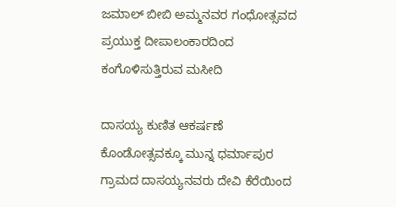ಜಮಾಲ್ ಬೀಬಿ ಅಮ್ಮನವರ ಗಂಧೋತ್ಸವದ ಪ್ರಯುಕ್ತ ದೀಪಾಲಂಕಾರದಿಂದ ಕಂಗೊಳಿಸುತ್ತಿರುವ ಮಸೀದಿ

ದಾಸಯ್ಯ ಕುಣಿತ ಆಕರ್ಷಣೆ ಕೊಂಡೋತ್ಸವಕ್ಕೂ ಮುನ್ನ ಧರ್ಮಾಪುರ ಗ್ರಾಮದ ದಾಸಯ್ಯನವರು ದೇವಿ ಕೆರೆಯಿಂದ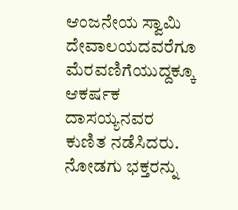ಆಂಜನೇಯ ಸ್ವಾಮಿ ದೇವಾಲಯದವರೆಗೂ ಮೆರವಣಿಗೆಯುದ್ದಕ್ಕೂ ಆಕರ್ಷಕ ದಾಸಯ್ಯನವರ ಕುಣಿತ ನಡೆಸಿದರು. ನೋಡಗು ಭಕ್ತರನ್ನು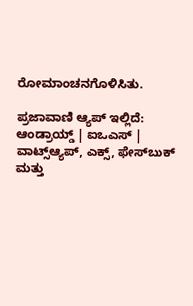ರೋಮಾಂಚನಗೊಳಿಸಿತು.

ಪ್ರಜಾವಾಣಿ ಆ್ಯಪ್ ಇಲ್ಲಿದೆ: ಆಂಡ್ರಾಯ್ಡ್ | ಐಒಎಸ್ | ವಾಟ್ಸ್ಆ್ಯಪ್, ಎಕ್ಸ್, ಫೇಸ್‌ಬುಕ್ ಮತ್ತು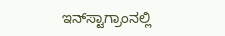ಇನ್‌ಸ್ಟಾಗ್ರಾಂನಲ್ಲಿ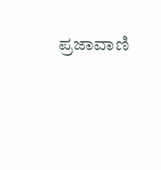ಪ್ರಜಾವಾಣಿ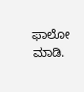ಫಾಲೋ ಮಾಡಿ.